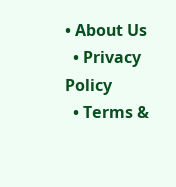• About Us
  • Privacy Policy
  • Terms &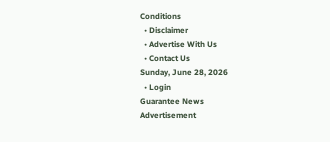Conditions
  • Disclaimer
  • Advertise With Us
  • Contact Us
Sunday, June 28, 2026
  • Login
Guarantee News
Advertisement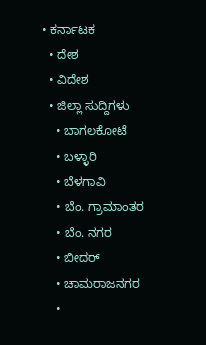• ಕರ್ನಾಟಕ
  • ದೇಶ
  • ವಿದೇಶ
  • ಜಿಲ್ಲಾ ಸುದ್ದಿಗಳು
    • ಬಾಗಲಕೋಟೆ
    • ಬಳ್ಳಾರಿ
    • ಬೆಳಗಾವಿ
    • ಬೆಂ. ಗ್ರಾಮಾಂತರ
    • ಬೆಂ. ನಗರ
    • ಬೀದರ್
    • ಚಾಮರಾಜನಗರ
    •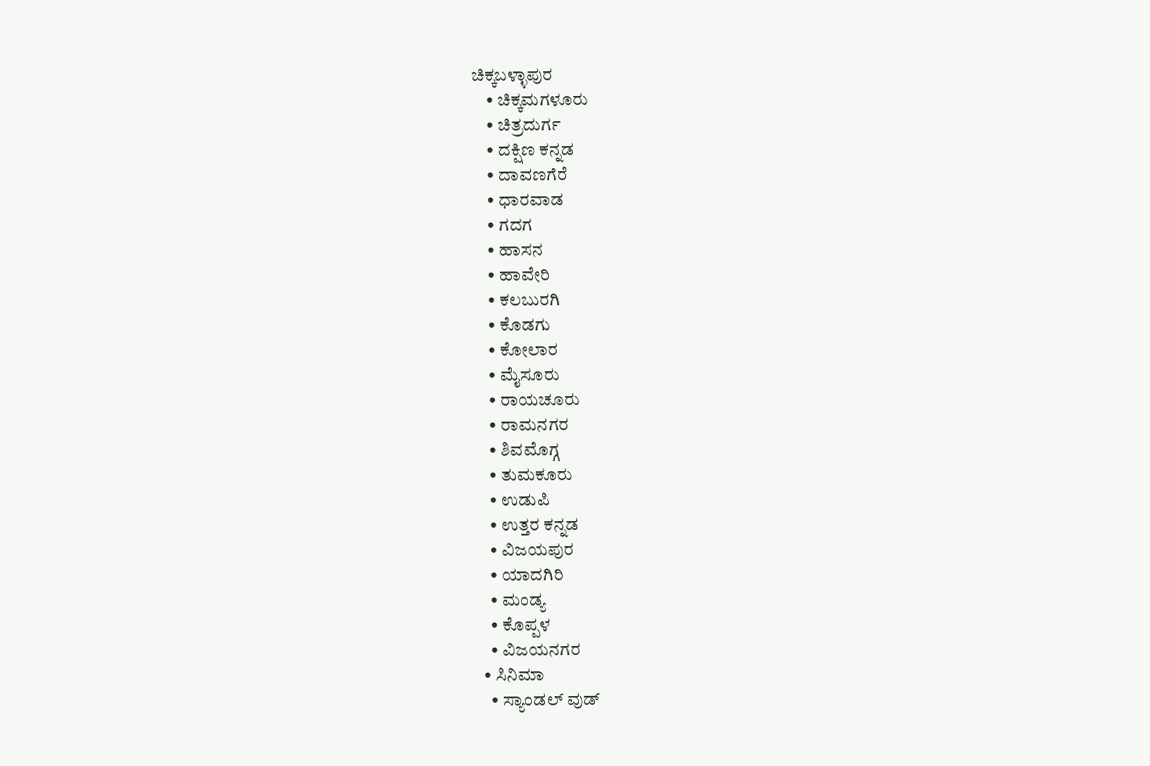ಚಿಕ್ಕಬಳ್ಳಾಪುರ
    • ಚಿಕ್ಕಮಗಳೂರು
    • ಚಿತ್ರದುರ್ಗ
    • ದಕ್ಷಿಣ ಕನ್ನಡ
    • ದಾವಣಗೆರೆ
    • ಧಾರವಾಡ
    • ಗದಗ
    • ಹಾಸನ
    • ಹಾವೇರಿ
    • ಕಲಬುರಗಿ
    • ಕೊಡಗು
    • ಕೋಲಾರ
    • ಮೈಸೂರು
    • ರಾಯಚೂರು
    • ರಾಮನಗರ
    • ಶಿವಮೊಗ್ಗ
    • ತುಮಕೂರು
    • ಉಡುಪಿ
    • ಉತ್ತರ ಕನ್ನಡ
    • ವಿಜಯಪುರ
    • ಯಾದಗಿರಿ
    • ಮಂಡ್ಯ
    • ಕೊಪ್ಪಳ
    • ವಿಜಯನಗರ
  • ಸಿನಿಮಾ
    • ಸ್ಯಾಂಡಲ್ ವುಡ್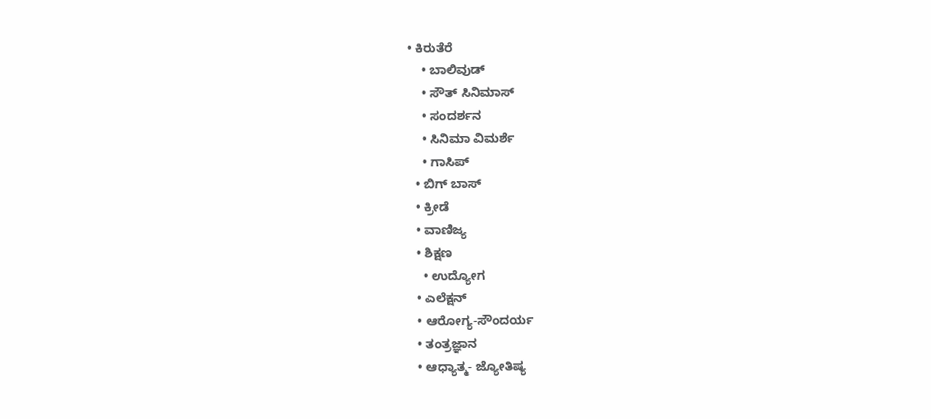• ಕಿರುತೆರೆ
    • ಬಾಲಿವುಡ್
    • ಸೌತ್ ಸಿನಿಮಾಸ್
    • ಸಂದರ್ಶನ
    • ಸಿನಿಮಾ ವಿಮರ್ಶೆ
    • ಗಾಸಿಪ್
  • ಬಿಗ್ ಬಾಸ್
  • ಕ್ರೀಡೆ
  • ವಾಣಿಜ್ಯ
  • ಶಿಕ್ಷಣ
    • ಉದ್ಯೋಗ
  • ಎಲೆಕ್ಷನ್
  • ಆರೋಗ್ಯ-ಸೌಂದರ್ಯ
  • ತಂತ್ರಜ್ಞಾನ
  • ಆಧ್ಯಾತ್ಮ- ಜ್ಯೋತಿಷ್ಯ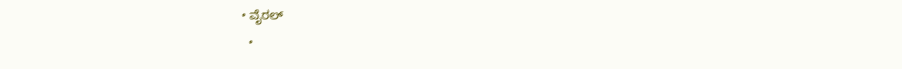• ವೈರಲ್
  •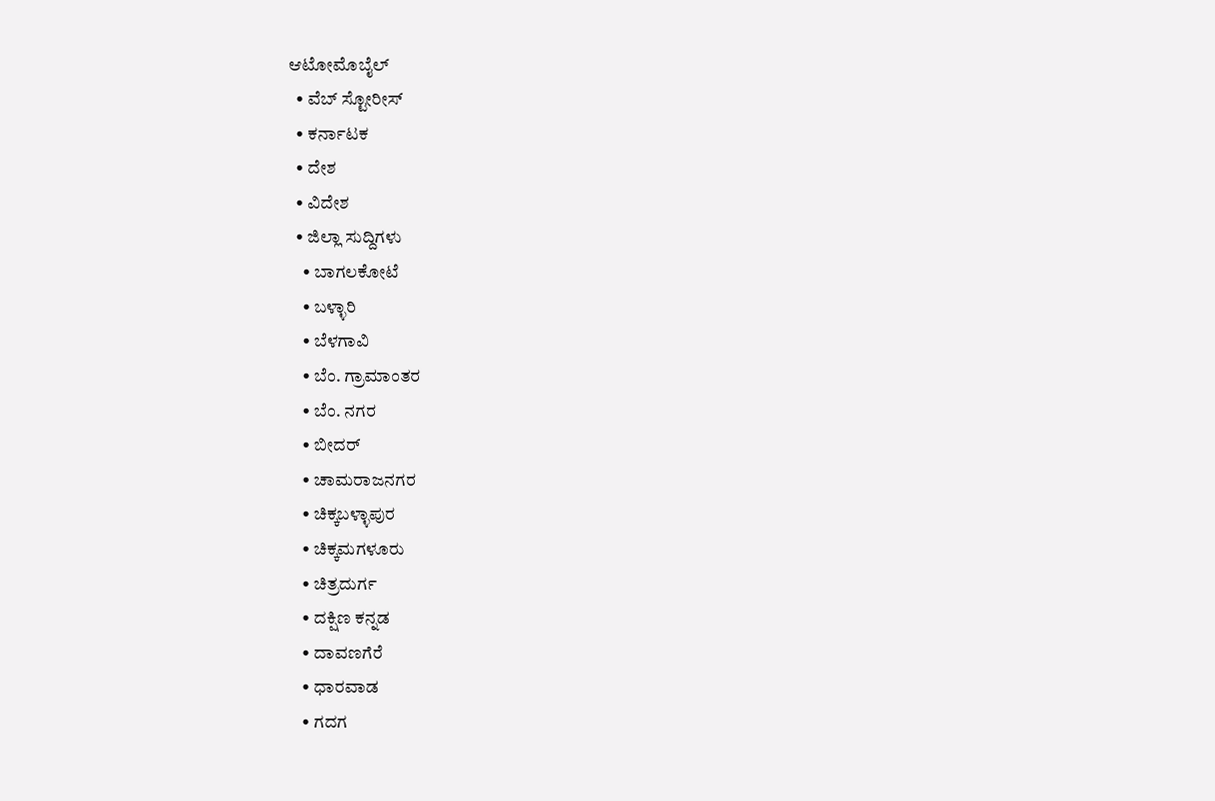ಆಟೋಮೊಬೈಲ್
  • ವೆಬ್ ಸ್ಟೋರೀಸ್
  • ಕರ್ನಾಟಕ
  • ದೇಶ
  • ವಿದೇಶ
  • ಜಿಲ್ಲಾ ಸುದ್ದಿಗಳು
    • ಬಾಗಲಕೋಟೆ
    • ಬಳ್ಳಾರಿ
    • ಬೆಳಗಾವಿ
    • ಬೆಂ. ಗ್ರಾಮಾಂತರ
    • ಬೆಂ. ನಗರ
    • ಬೀದರ್
    • ಚಾಮರಾಜನಗರ
    • ಚಿಕ್ಕಬಳ್ಳಾಪುರ
    • ಚಿಕ್ಕಮಗಳೂರು
    • ಚಿತ್ರದುರ್ಗ
    • ದಕ್ಷಿಣ ಕನ್ನಡ
    • ದಾವಣಗೆರೆ
    • ಧಾರವಾಡ
    • ಗದಗ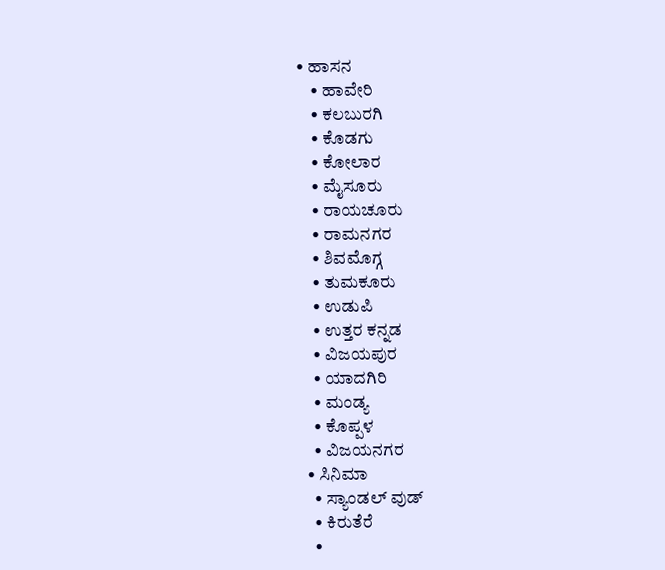• ಹಾಸನ
    • ಹಾವೇರಿ
    • ಕಲಬುರಗಿ
    • ಕೊಡಗು
    • ಕೋಲಾರ
    • ಮೈಸೂರು
    • ರಾಯಚೂರು
    • ರಾಮನಗರ
    • ಶಿವಮೊಗ್ಗ
    • ತುಮಕೂರು
    • ಉಡುಪಿ
    • ಉತ್ತರ ಕನ್ನಡ
    • ವಿಜಯಪುರ
    • ಯಾದಗಿರಿ
    • ಮಂಡ್ಯ
    • ಕೊಪ್ಪಳ
    • ವಿಜಯನಗರ
  • ಸಿನಿಮಾ
    • ಸ್ಯಾಂಡಲ್ ವುಡ್
    • ಕಿರುತೆರೆ
    •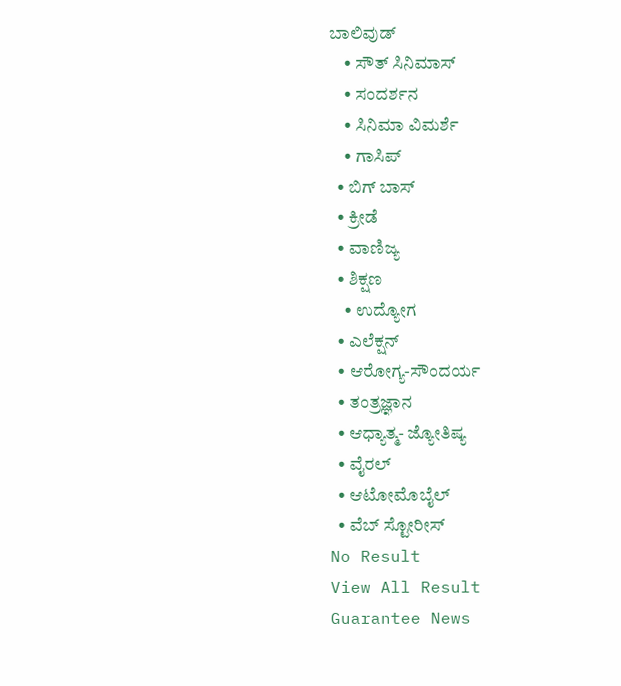ಬಾಲಿವುಡ್
    • ಸೌತ್ ಸಿನಿಮಾಸ್
    • ಸಂದರ್ಶನ
    • ಸಿನಿಮಾ ವಿಮರ್ಶೆ
    • ಗಾಸಿಪ್
  • ಬಿಗ್ ಬಾಸ್
  • ಕ್ರೀಡೆ
  • ವಾಣಿಜ್ಯ
  • ಶಿಕ್ಷಣ
    • ಉದ್ಯೋಗ
  • ಎಲೆಕ್ಷನ್
  • ಆರೋಗ್ಯ-ಸೌಂದರ್ಯ
  • ತಂತ್ರಜ್ಞಾನ
  • ಆಧ್ಯಾತ್ಮ- ಜ್ಯೋತಿಷ್ಯ
  • ವೈರಲ್
  • ಆಟೋಮೊಬೈಲ್
  • ವೆಬ್ ಸ್ಟೋರೀಸ್
No Result
View All Result
Guarantee News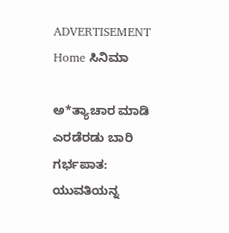ADVERTISEMENT
Home ಸಿನಿಮಾ

ಅ*ತ್ಯಾಚಾರ ಮಾಡಿ ಎರಡೆರಡು ಬಾರಿ ಗರ್ಭಪಾತ: ಯುವತಿಯನ್ನ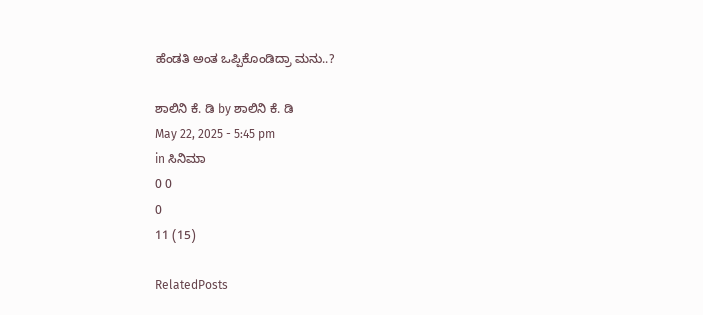ಹೆಂಡತಿ ಅಂತ ಒಪ್ಪಿಕೊಂಡಿದ್ರಾ ಮನು..?

ಶಾಲಿನಿ ಕೆ. ಡಿ by ಶಾಲಿನಿ ಕೆ. ಡಿ
May 22, 2025 - 5:45 pm
in ಸಿನಿಮಾ
0 0
0
11 (15)

RelatedPosts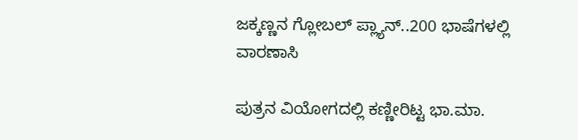ಜಕ್ಕಣ್ಣನ ಗ್ಲೋಬಲ್ ಪ್ಲ್ಯಾನ್..200 ಭಾಷೆಗಳಲ್ಲಿ ವಾರಣಾಸಿ

ಪುತ್ರನ ವಿಯೋಗದಲ್ಲಿ ಕಣ್ಣೀರಿಟ್ಟ ಭಾ.ಮಾ.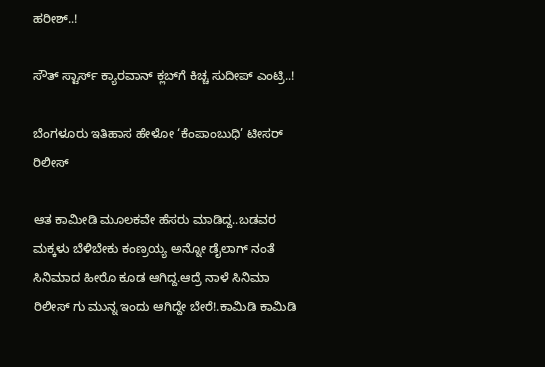ಹರೀಶ್..!

ಸೌತ್ ಸ್ಟಾರ್ಸ್ ಕ್ಯಾರವಾನ್ ಕ್ಲಬ್‌ಗೆ ಕಿಚ್ಚ ಸುದೀಪ್ ಎಂಟ್ರಿ..!

ಬೆಂಗಳೂರು ಇತಿಹಾಸ ಹೇಳೋ ‘ಕೆಂಪಾಂಬುಧಿ’ ಟೀಸರ್ ರಿಲೀಸ್

ಆತ ಕಾಮೀಡಿ ಮೂಲಕವೇ ಹೆಸರು ಮಾಡಿದ್ದ..ಬಡವರ ಮಕ್ಕಳು ಬೆಳಿಬೇಕು ಕಂಣ್ರಯ್ಯ ಅನ್ನೋ ಡೈಲಾಗ್ ನಂತೆ ಸಿನಿಮಾದ ಹೀರೊ ಕೂಡ ಆಗಿದ್ದ.ಆದ್ರೆ ನಾಳೆ ಸಿನಿಮಾ ರಿಲೀಸ್ ಗು ಮುನ್ನ ಇಂದು ಆಗಿದ್ದೇ ಬೇರೆ!.ಕಾಮಿಡಿ ಕಾಮಿಡಿ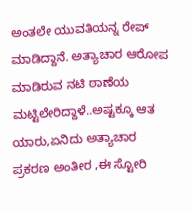ಅಂತಲೇ ಯುವತಿಯನ್ನ ರೇಪ್ ಮಾಡಿದ್ದಾನೆ. ಅತ್ಯಾಚಾರ ಆರೋಪ ಮಾಡಿರುವ ನಟಿ ಠಾಣೆಯ ಮಟ್ಟಿಲೇರಿದ್ದಾಳೆ..ಅಷ್ಟಕ್ಕೂ ಆತ ಯಾರು,ಏನಿದು ಅತ್ಯಾಚಾರ ಪ್ರಕರಣ ಅಂತೀರ ,ಈ ಸ್ಟೋರಿ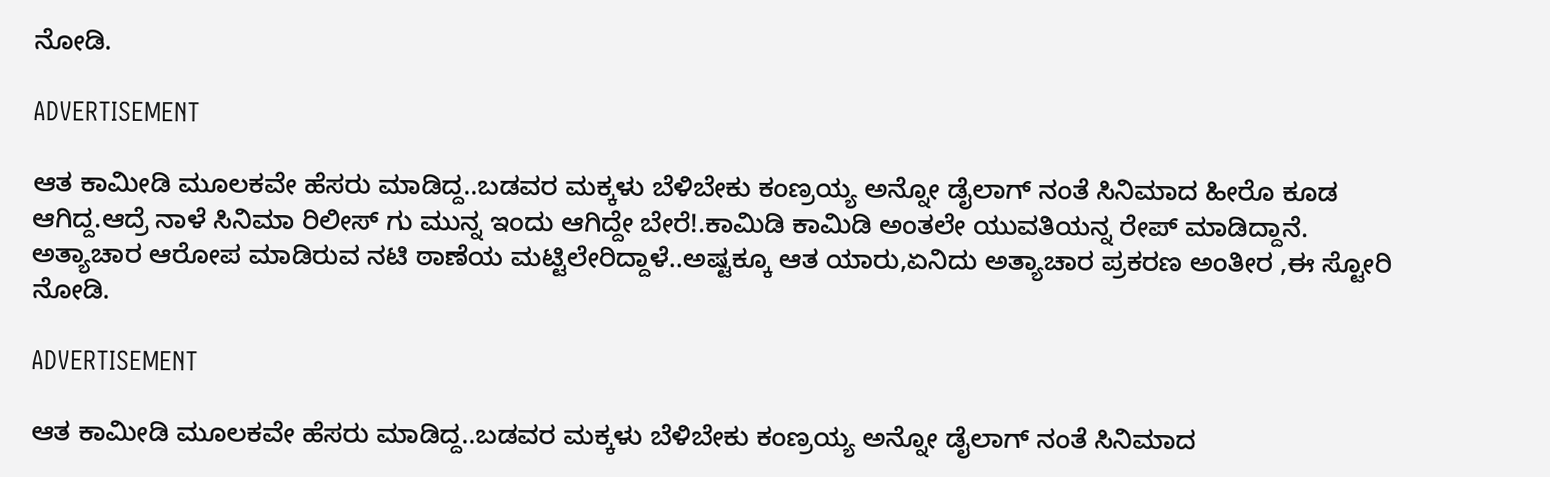ನೋಡಿ.

ADVERTISEMENT

ಆತ ಕಾಮೀಡಿ ಮೂಲಕವೇ ಹೆಸರು ಮಾಡಿದ್ದ..ಬಡವರ ಮಕ್ಕಳು ಬೆಳಿಬೇಕು ಕಂಣ್ರಯ್ಯ ಅನ್ನೋ ಡೈಲಾಗ್ ನಂತೆ ಸಿನಿಮಾದ ಹೀರೊ ಕೂಡ ಆಗಿದ್ದ.ಆದ್ರೆ ನಾಳೆ ಸಿನಿಮಾ ರಿಲೀಸ್ ಗು ಮುನ್ನ ಇಂದು ಆಗಿದ್ದೇ ಬೇರೆ!.ಕಾಮಿಡಿ ಕಾಮಿಡಿ ಅಂತಲೇ ಯುವತಿಯನ್ನ ರೇಪ್ ಮಾಡಿದ್ದಾನೆ. ಅತ್ಯಾಚಾರ ಆರೋಪ ಮಾಡಿರುವ ನಟಿ ಠಾಣೆಯ ಮಟ್ಟಿಲೇರಿದ್ದಾಳೆ..ಅಷ್ಟಕ್ಕೂ ಆತ ಯಾರು,ಏನಿದು ಅತ್ಯಾಚಾರ ಪ್ರಕರಣ ಅಂತೀರ ,ಈ ಸ್ಟೋರಿ ನೋಡಿ.

ADVERTISEMENT

ಆತ ಕಾಮೀಡಿ ಮೂಲಕವೇ ಹೆಸರು ಮಾಡಿದ್ದ..ಬಡವರ ಮಕ್ಕಳು ಬೆಳಿಬೇಕು ಕಂಣ್ರಯ್ಯ ಅನ್ನೋ ಡೈಲಾಗ್ ನಂತೆ ಸಿನಿಮಾದ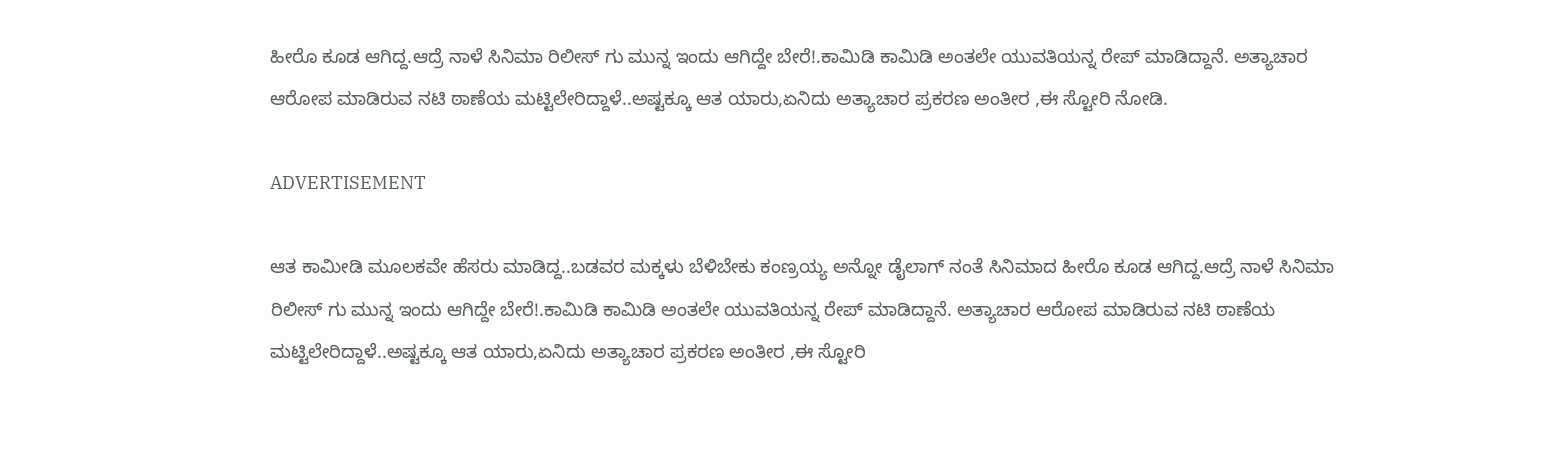ಹೀರೊ ಕೂಡ ಆಗಿದ್ದ.ಆದ್ರೆ ನಾಳೆ ಸಿನಿಮಾ ರಿಲೀಸ್ ಗು ಮುನ್ನ ಇಂದು ಆಗಿದ್ದೇ ಬೇರೆ!.ಕಾಮಿಡಿ ಕಾಮಿಡಿ ಅಂತಲೇ ಯುವತಿಯನ್ನ ರೇಪ್ ಮಾಡಿದ್ದಾನೆ. ಅತ್ಯಾಚಾರ ಆರೋಪ ಮಾಡಿರುವ ನಟಿ ಠಾಣೆಯ ಮಟ್ಟಿಲೇರಿದ್ದಾಳೆ..ಅಷ್ಟಕ್ಕೂ ಆತ ಯಾರು,ಏನಿದು ಅತ್ಯಾಚಾರ ಪ್ರಕರಣ ಅಂತೀರ ,ಈ ಸ್ಟೋರಿ ನೋಡಿ.

ADVERTISEMENT

ಆತ ಕಾಮೀಡಿ ಮೂಲಕವೇ ಹೆಸರು ಮಾಡಿದ್ದ..ಬಡವರ ಮಕ್ಕಳು ಬೆಳಿಬೇಕು ಕಂಣ್ರಯ್ಯ ಅನ್ನೋ ಡೈಲಾಗ್ ನಂತೆ ಸಿನಿಮಾದ ಹೀರೊ ಕೂಡ ಆಗಿದ್ದ.ಆದ್ರೆ ನಾಳೆ ಸಿನಿಮಾ ರಿಲೀಸ್ ಗು ಮುನ್ನ ಇಂದು ಆಗಿದ್ದೇ ಬೇರೆ!.ಕಾಮಿಡಿ ಕಾಮಿಡಿ ಅಂತಲೇ ಯುವತಿಯನ್ನ ರೇಪ್ ಮಾಡಿದ್ದಾನೆ. ಅತ್ಯಾಚಾರ ಆರೋಪ ಮಾಡಿರುವ ನಟಿ ಠಾಣೆಯ ಮಟ್ಟಿಲೇರಿದ್ದಾಳೆ..ಅಷ್ಟಕ್ಕೂ ಆತ ಯಾರು,ಏನಿದು ಅತ್ಯಾಚಾರ ಪ್ರಕರಣ ಅಂತೀರ ,ಈ ಸ್ಟೋರಿ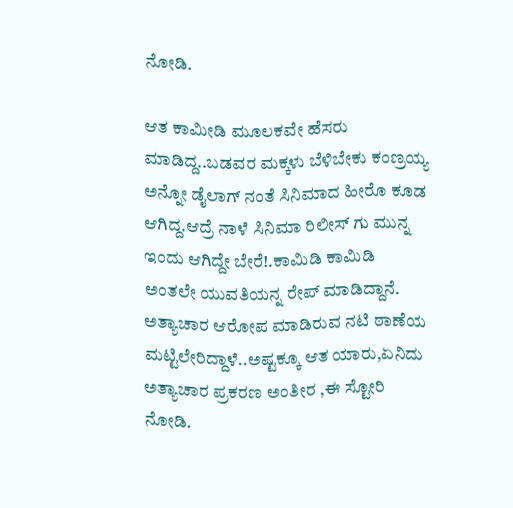ನೋಡಿ.

ಆತ ಕಾಮೀಡಿ ಮೂಲಕವೇ ಹೆಸರು ಮಾಡಿದ್ದ..ಬಡವರ ಮಕ್ಕಳು ಬೆಳಿಬೇಕು ಕಂಣ್ರಯ್ಯ ಅನ್ನೋ ಡೈಲಾಗ್ ನಂತೆ ಸಿನಿಮಾದ ಹೀರೊ ಕೂಡ ಆಗಿದ್ದ.ಆದ್ರೆ ನಾಳೆ ಸಿನಿಮಾ ರಿಲೀಸ್ ಗು ಮುನ್ನ ಇಂದು ಆಗಿದ್ದೇ ಬೇರೆ!.ಕಾಮಿಡಿ ಕಾಮಿಡಿ ಅಂತಲೇ ಯುವತಿಯನ್ನ ರೇಪ್ ಮಾಡಿದ್ದಾನೆ. ಅತ್ಯಾಚಾರ ಆರೋಪ ಮಾಡಿರುವ ನಟಿ ಠಾಣೆಯ ಮಟ್ಟಿಲೇರಿದ್ದಾಳೆ..ಅಷ್ಟಕ್ಕೂ ಆತ ಯಾರು,ಏನಿದು ಅತ್ಯಾಚಾರ ಪ್ರಕರಣ ಅಂತೀರ ,ಈ ಸ್ಟೋರಿ ನೋಡಿ.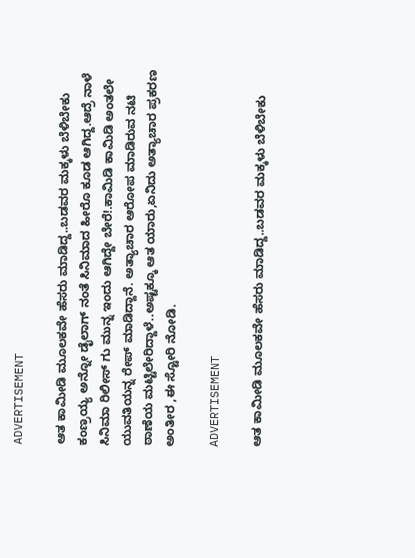ADVERTISEMENT

ಆತ ಕಾಮೀಡಿ ಮೂಲಕವೇ ಹೆಸರು ಮಾಡಿದ್ದ..ಬಡವರ ಮಕ್ಕಳು ಬೆಳಿಬೇಕು ಕಂಣ್ರಯ್ಯ ಅನ್ನೋ ಡೈಲಾಗ್ ನಂತೆ ಸಿನಿಮಾದ ಹೀರೊ ಕೂಡ ಆಗಿದ್ದ.ಆದ್ರೆ ನಾಳೆ ಸಿನಿಮಾ ರಿಲೀಸ್ ಗು ಮುನ್ನ ಇಂದು ಆಗಿದ್ದೇ ಬೇರೆ!.ಕಾಮಿಡಿ ಕಾಮಿಡಿ ಅಂತಲೇ ಯುವತಿಯನ್ನ ರೇಪ್ ಮಾಡಿದ್ದಾನೆ. ಅತ್ಯಾಚಾರ ಆರೋಪ ಮಾಡಿರುವ ನಟಿ ಠಾಣೆಯ ಮಟ್ಟಿಲೇರಿದ್ದಾಳೆ..ಅಷ್ಟಕ್ಕೂ ಆತ ಯಾರು,ಏನಿದು ಅತ್ಯಾಚಾರ ಪ್ರಕರಣ ಅಂತೀರ ,ಈ ಸ್ಟೋರಿ ನೋಡಿ.

ADVERTISEMENT

ಆತ ಕಾಮೀಡಿ ಮೂಲಕವೇ ಹೆಸರು ಮಾಡಿದ್ದ..ಬಡವರ ಮಕ್ಕಳು ಬೆಳಿಬೇಕು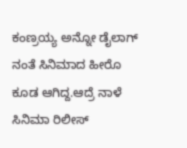ಕಂಣ್ರಯ್ಯ ಅನ್ನೋ ಡೈಲಾಗ್ ನಂತೆ ಸಿನಿಮಾದ ಹೀರೊ ಕೂಡ ಆಗಿದ್ದ.ಆದ್ರೆ ನಾಳೆ ಸಿನಿಮಾ ರಿಲೀಸ್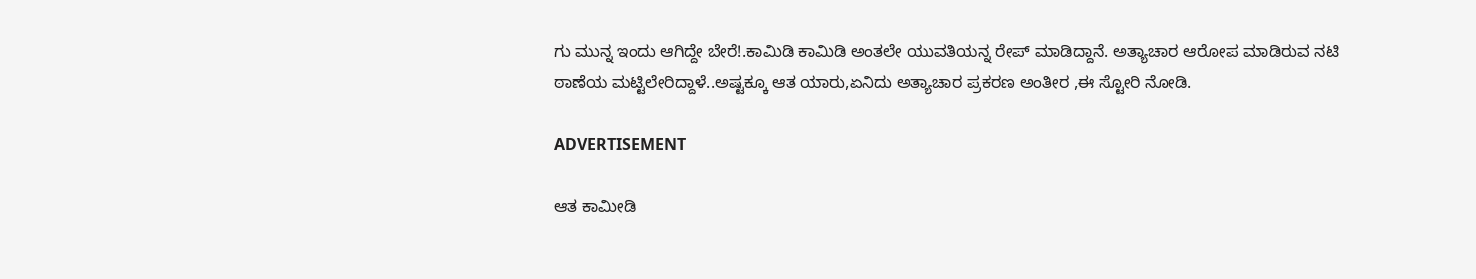ಗು ಮುನ್ನ ಇಂದು ಆಗಿದ್ದೇ ಬೇರೆ!.ಕಾಮಿಡಿ ಕಾಮಿಡಿ ಅಂತಲೇ ಯುವತಿಯನ್ನ ರೇಪ್ ಮಾಡಿದ್ದಾನೆ. ಅತ್ಯಾಚಾರ ಆರೋಪ ಮಾಡಿರುವ ನಟಿ ಠಾಣೆಯ ಮಟ್ಟಿಲೇರಿದ್ದಾಳೆ..ಅಷ್ಟಕ್ಕೂ ಆತ ಯಾರು,ಏನಿದು ಅತ್ಯಾಚಾರ ಪ್ರಕರಣ ಅಂತೀರ ,ಈ ಸ್ಟೋರಿ ನೋಡಿ.

ADVERTISEMENT

ಆತ ಕಾಮೀಡಿ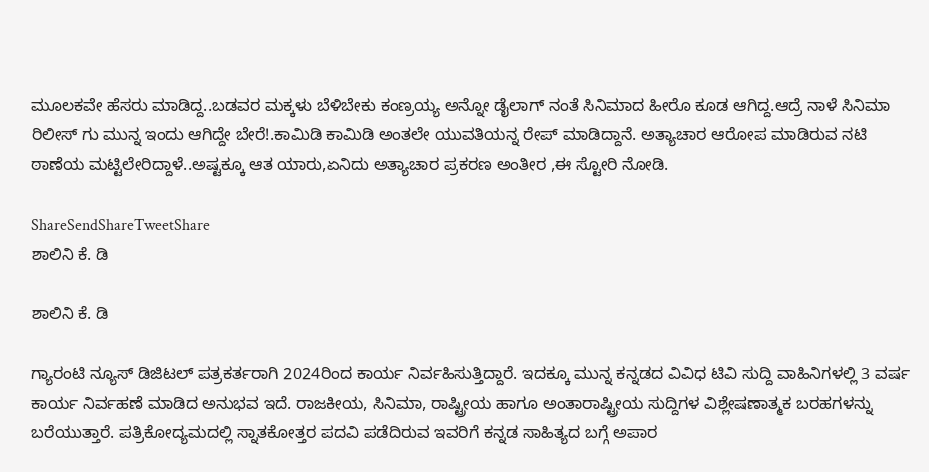ಮೂಲಕವೇ ಹೆಸರು ಮಾಡಿದ್ದ..ಬಡವರ ಮಕ್ಕಳು ಬೆಳಿಬೇಕು ಕಂಣ್ರಯ್ಯ ಅನ್ನೋ ಡೈಲಾಗ್ ನಂತೆ ಸಿನಿಮಾದ ಹೀರೊ ಕೂಡ ಆಗಿದ್ದ.ಆದ್ರೆ ನಾಳೆ ಸಿನಿಮಾ ರಿಲೀಸ್ ಗು ಮುನ್ನ ಇಂದು ಆಗಿದ್ದೇ ಬೇರೆ!.ಕಾಮಿಡಿ ಕಾಮಿಡಿ ಅಂತಲೇ ಯುವತಿಯನ್ನ ರೇಪ್ ಮಾಡಿದ್ದಾನೆ. ಅತ್ಯಾಚಾರ ಆರೋಪ ಮಾಡಿರುವ ನಟಿ ಠಾಣೆಯ ಮಟ್ಟಿಲೇರಿದ್ದಾಳೆ..ಅಷ್ಟಕ್ಕೂ ಆತ ಯಾರು,ಏನಿದು ಅತ್ಯಾಚಾರ ಪ್ರಕರಣ ಅಂತೀರ ,ಈ ಸ್ಟೋರಿ ನೋಡಿ.

ShareSendShareTweetShare
ಶಾಲಿನಿ ಕೆ. ಡಿ

ಶಾಲಿನಿ ಕೆ. ಡಿ

ಗ್ಯಾರಂಟಿ ನ್ಯೂಸ್ ಡಿಜಿಟಲ್ ಪತ್ರಕರ್ತರಾಗಿ 2024ರಿಂದ ಕಾರ್ಯ ನಿರ್ವಹಿಸುತ್ತಿದ್ದಾರೆ. ಇದಕ್ಕೂ ಮುನ್ನ ಕನ್ನಡದ ವಿವಿಧ ಟಿವಿ ಸುದ್ದಿ ವಾಹಿನಿಗಳಲ್ಲಿ 3 ವರ್ಷ ಕಾರ್ಯ ನಿರ್ವಹಣೆ ಮಾಡಿದ ಅನುಭವ ಇದೆ. ರಾಜಕೀಯ, ಸಿನಿಮಾ, ರಾಷ್ಟ್ರೀಯ ಹಾಗೂ ಅಂತಾರಾಷ್ಟ್ರೀಯ ಸುದ್ದಿಗಳ ವಿಶ್ಲೇಷಣಾತ್ಮಕ ಬರಹಗಳನ್ನು ಬರೆಯುತ್ತಾರೆ. ಪತ್ರಿಕೋದ್ಯಮದಲ್ಲಿ ಸ್ನಾತಕೋತ್ತರ ಪದವಿ ಪಡೆದಿರುವ ಇವರಿಗೆ ಕನ್ನಡ ಸಾಹಿತ್ಯದ ಬಗ್ಗೆ ಅಪಾರ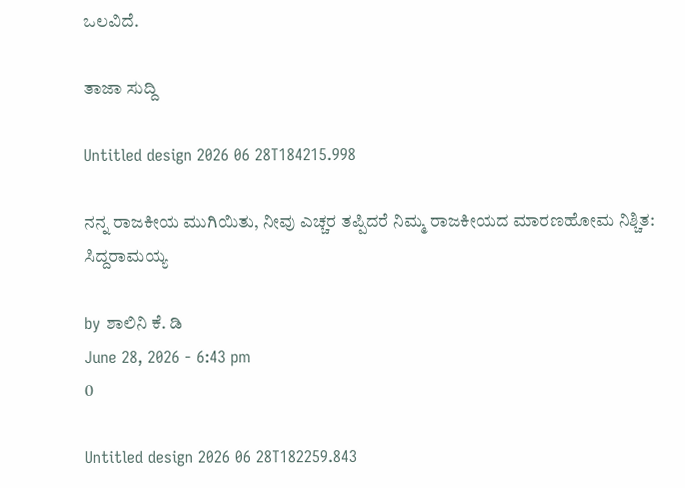ಒಲವಿದೆ.

ತಾಜಾ ಸುದ್ದಿ

Untitled design 2026 06 28T184215.998

ನನ್ನ ರಾಜಕೀಯ ಮುಗಿಯಿತು, ನೀವು ಎಚ್ಚರ ತಪ್ಪಿದರೆ ನಿಮ್ಮ ರಾಜಕೀಯದ ಮಾರಣಹೋಮ ನಿಶ್ಚಿತ: ಸಿದ್ದರಾಮಯ್ಯ

by ಶಾಲಿನಿ ಕೆ. ಡಿ
June 28, 2026 - 6:43 pm
0

Untitled design 2026 06 28T182259.843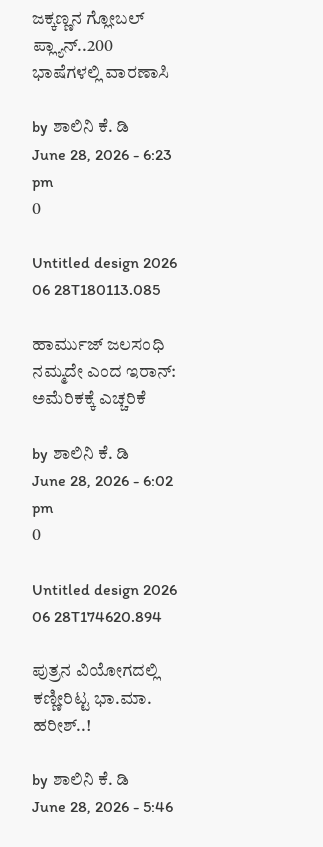ಜಕ್ಕಣ್ಣನ ಗ್ಲೋಬಲ್ ಪ್ಲ್ಯಾನ್..200 ಭಾಷೆಗಳಲ್ಲಿ ವಾರಣಾಸಿ

by ಶಾಲಿನಿ ಕೆ. ಡಿ
June 28, 2026 - 6:23 pm
0

Untitled design 2026 06 28T180113.085

ಹಾರ್ಮುಜ್ ಜಲಸಂಧಿ ನಮ್ಮದೇ ಎಂದ ಇರಾನ್: ಅಮೆರಿಕಕ್ಕೆ ಎಚ್ಚರಿಕೆ

by ಶಾಲಿನಿ ಕೆ. ಡಿ
June 28, 2026 - 6:02 pm
0

Untitled design 2026 06 28T174620.894

ಪುತ್ರನ ವಿಯೋಗದಲ್ಲಿ ಕಣ್ಣೀರಿಟ್ಟ ಭಾ.ಮಾ. ಹರೀಶ್..!

by ಶಾಲಿನಿ ಕೆ. ಡಿ
June 28, 2026 - 5:46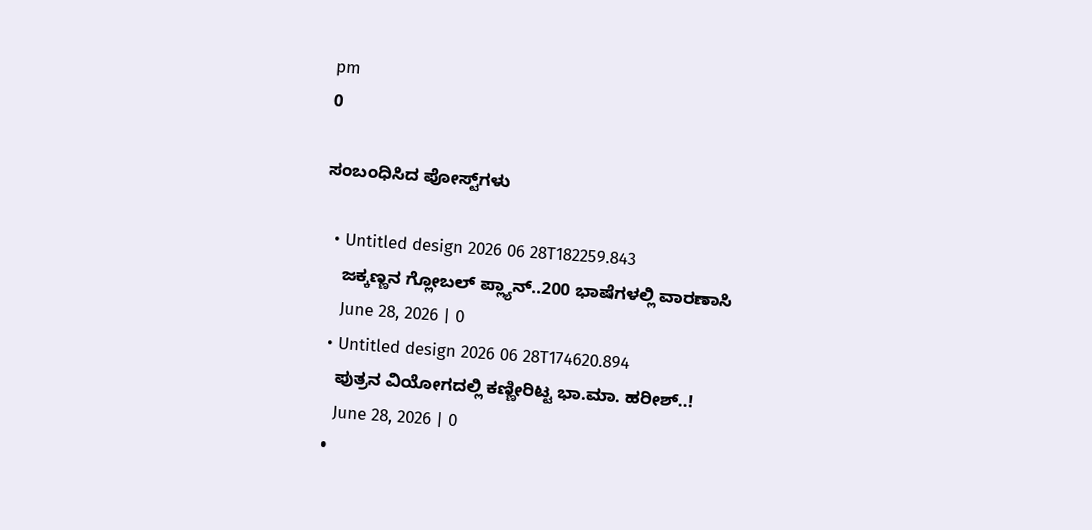pm
0

ಸಂಬಂಧಿಸಿದ ಪೋಸ್ಟ್‌ಗಳು

  • Untitled design 2026 06 28T182259.843
    ಜಕ್ಕಣ್ಣನ ಗ್ಲೋಬಲ್ ಪ್ಲ್ಯಾನ್..200 ಭಾಷೆಗಳಲ್ಲಿ ವಾರಣಾಸಿ
    June 28, 2026 | 0
  • Untitled design 2026 06 28T174620.894
    ಪುತ್ರನ ವಿಯೋಗದಲ್ಲಿ ಕಣ್ಣೀರಿಟ್ಟ ಭಾ.ಮಾ. ಹರೀಶ್..!
    June 28, 2026 | 0
  •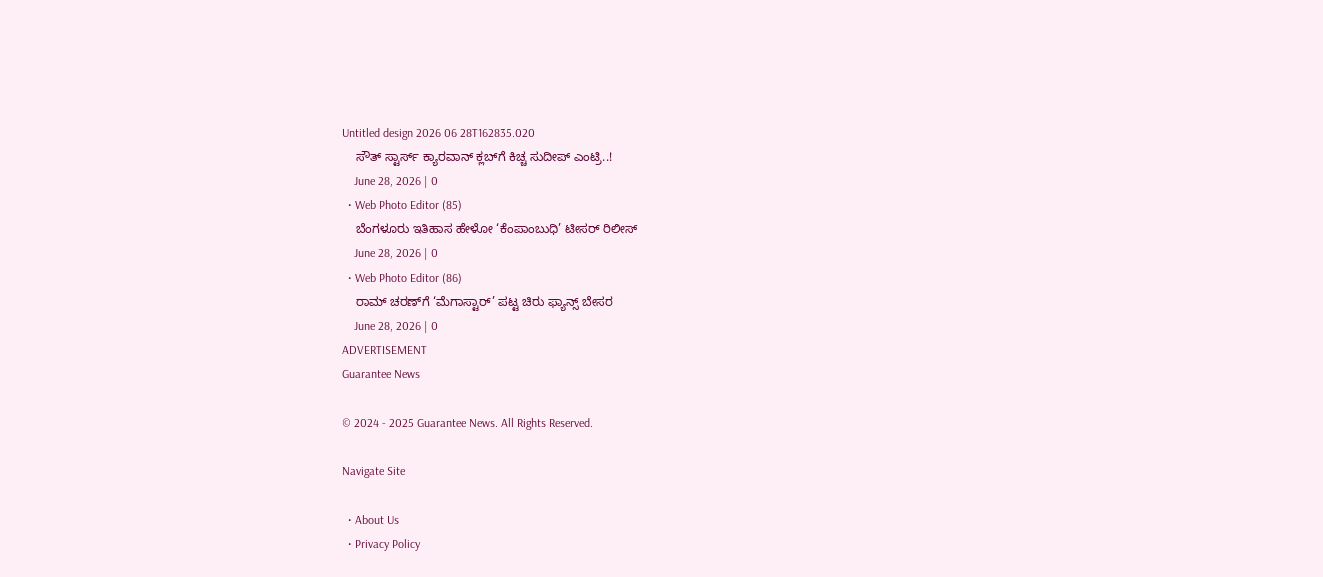Untitled design 2026 06 28T162835.020
    ಸೌತ್ ಸ್ಟಾರ್ಸ್ ಕ್ಯಾರವಾನ್ ಕ್ಲಬ್‌ಗೆ ಕಿಚ್ಚ ಸುದೀಪ್ ಎಂಟ್ರಿ..!
    June 28, 2026 | 0
  • Web Photo Editor (85)
    ಬೆಂಗಳೂರು ಇತಿಹಾಸ ಹೇಳೋ ‘ಕೆಂಪಾಂಬುಧಿ’ ಟೀಸರ್ ರಿಲೀಸ್
    June 28, 2026 | 0
  • Web Photo Editor (86)
    ರಾಮ್ ಚರಣ್‌ಗೆ ‘ಮೆಗಾಸ್ಟಾರ್’ ಪಟ್ಟ ಚಿರು ಫ್ಯಾನ್ಸ್ ಬೇಸರ
    June 28, 2026 | 0
ADVERTISEMENT
Guarantee News

© 2024 - 2025 Guarantee News. All Rights Reserved.

Navigate Site

  • About Us
  • Privacy Policy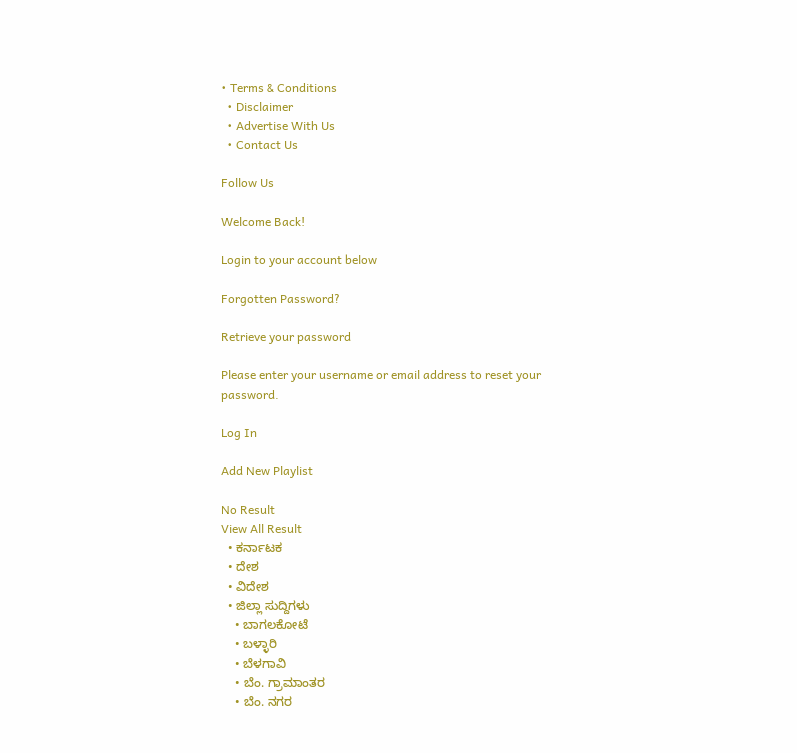• Terms & Conditions
  • Disclaimer
  • Advertise With Us
  • Contact Us

Follow Us

Welcome Back!

Login to your account below

Forgotten Password?

Retrieve your password

Please enter your username or email address to reset your password.

Log In

Add New Playlist

No Result
View All Result
  • ಕರ್ನಾಟಕ
  • ದೇಶ
  • ವಿದೇಶ
  • ಜಿಲ್ಲಾ ಸುದ್ದಿಗಳು
    • ಬಾಗಲಕೋಟೆ
    • ಬಳ್ಳಾರಿ
    • ಬೆಳಗಾವಿ
    • ಬೆಂ. ಗ್ರಾಮಾಂತರ
    • ಬೆಂ. ನಗರ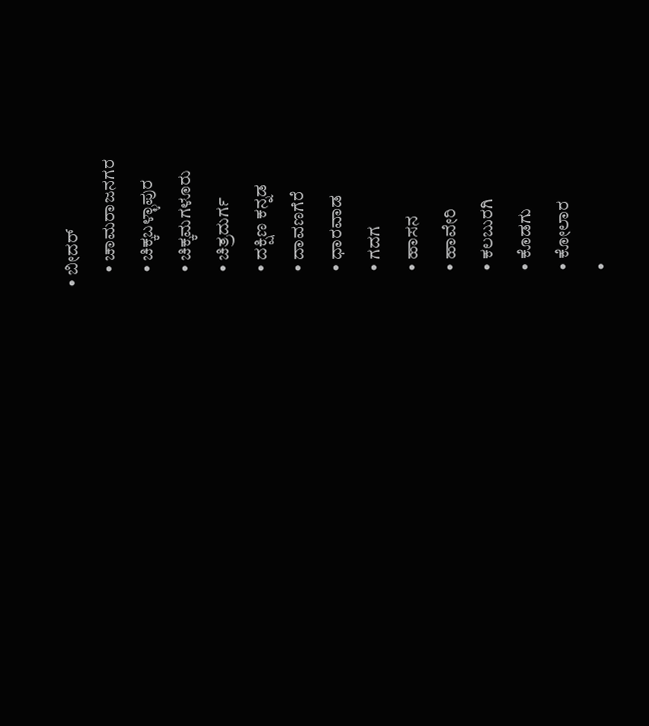• ಬೀದರ್
    • ಚಾಮರಾಜನಗರ
    • ಚಿಕ್ಕಬಳ್ಳಾಪುರ
    • ಚಿಕ್ಕಮಗಳೂರು
    • ಚಿತ್ರದುರ್ಗ
    • ದಕ್ಷಿಣ ಕನ್ನಡ
    • ದಾವಣಗೆರೆ
    • ಧಾರವಾಡ
    • ಗದಗ
    • ಹಾಸನ
    • ಹಾವೇರಿ
    • ಕಲಬುರಗಿ
    • ಕೊಡಗು
    • ಕೋಲಾರ
    •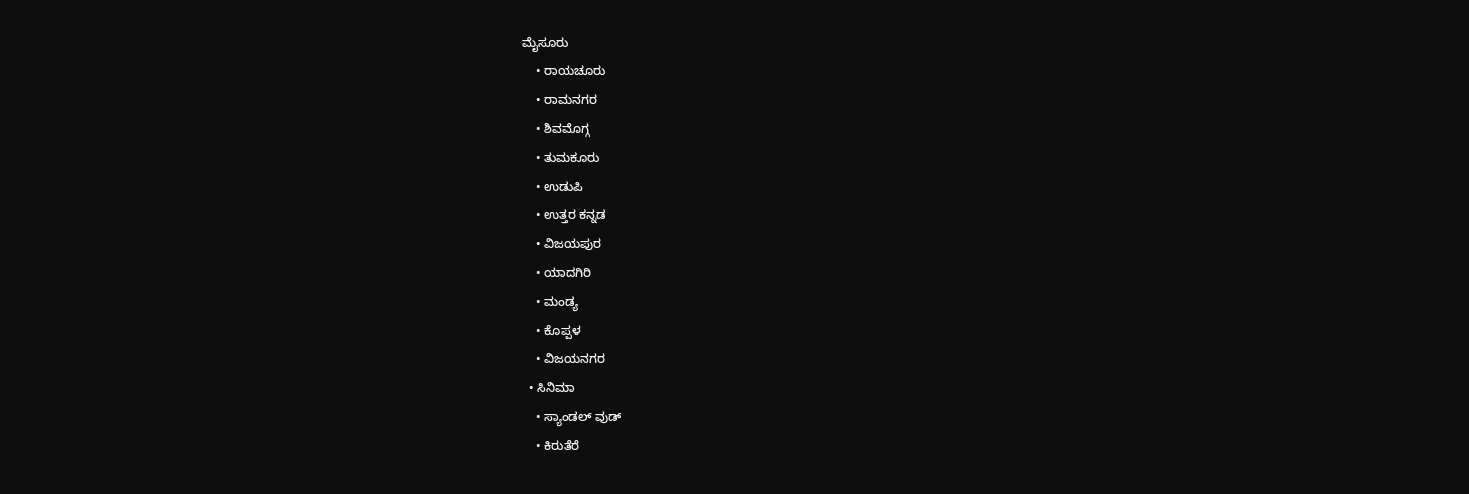ಮೈಸೂರು
    • ರಾಯಚೂರು
    • ರಾಮನಗರ
    • ಶಿವಮೊಗ್ಗ
    • ತುಮಕೂರು
    • ಉಡುಪಿ
    • ಉತ್ತರ ಕನ್ನಡ
    • ವಿಜಯಪುರ
    • ಯಾದಗಿರಿ
    • ಮಂಡ್ಯ
    • ಕೊಪ್ಪಳ
    • ವಿಜಯನಗರ
  • ಸಿನಿಮಾ
    • ಸ್ಯಾಂಡಲ್ ವುಡ್
    • ಕಿರುತೆರೆ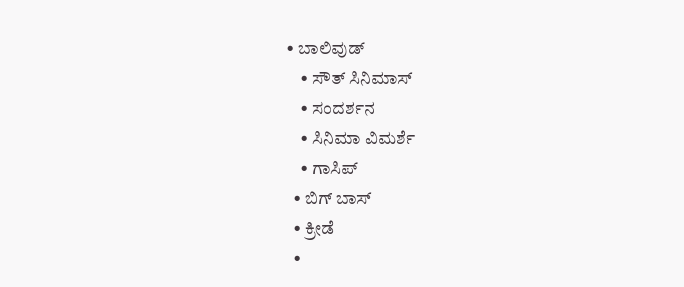• ಬಾಲಿವುಡ್
    • ಸೌತ್ ಸಿನಿಮಾಸ್
    • ಸಂದರ್ಶನ
    • ಸಿನಿಮಾ ವಿಮರ್ಶೆ
    • ಗಾಸಿಪ್
  • ಬಿಗ್ ಬಾಸ್
  • ಕ್ರೀಡೆ
  •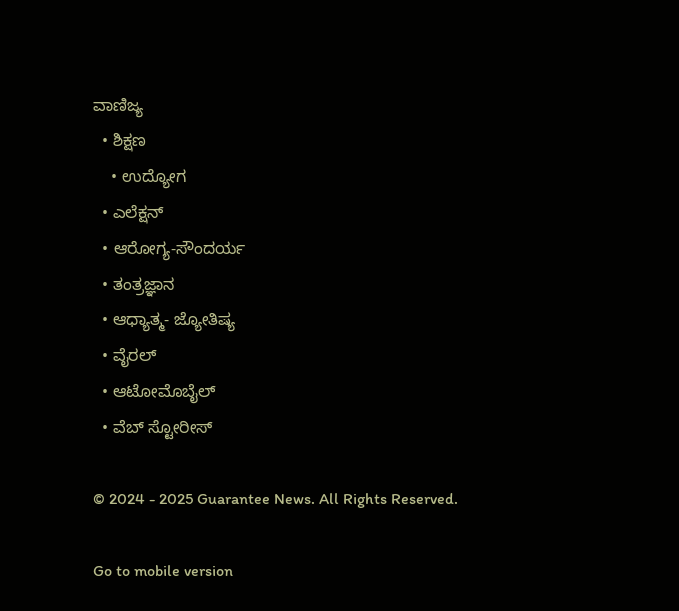ವಾಣಿಜ್ಯ
  • ಶಿಕ್ಷಣ
    • ಉದ್ಯೋಗ
  • ಎಲೆಕ್ಷನ್
  • ಆರೋಗ್ಯ-ಸೌಂದರ್ಯ
  • ತಂತ್ರಜ್ಞಾನ
  • ಆಧ್ಯಾತ್ಮ- ಜ್ಯೋತಿಷ್ಯ
  • ವೈರಲ್
  • ಆಟೋಮೊಬೈಲ್
  • ವೆಬ್ ಸ್ಟೋರೀಸ್

© 2024 - 2025 Guarantee News. All Rights Reserved.

Go to mobile version